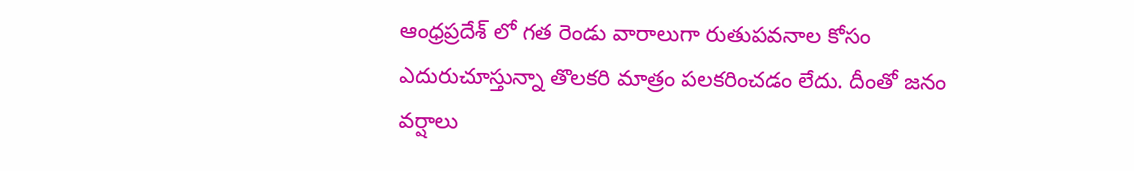ఆంధ్రప్రదేశ్ లో గత రెండు వారాలుగా రుతుపవనాల కోసం ఎదురుచూస్తున్నా తొలకరి మాత్రం పలకరించడం లేదు. దీంతో జనం వర్షాలు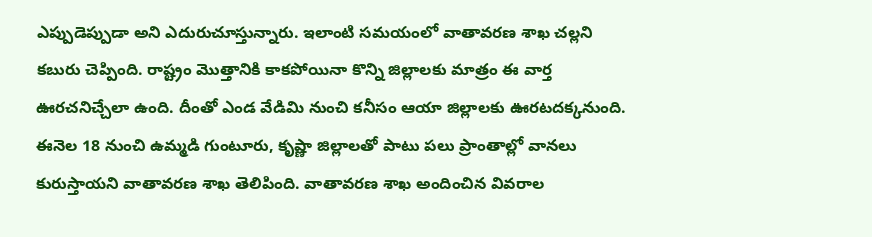ఎప్పుడెప్పుడా అని ఎదురుచూస్తున్నారు. ఇలాంటి సమయంలో వాతావరణ శాఖ చల్లని కబురు చెప్పింది. రాష్ట్రం మొత్తానికి కాకపోయినా కొన్ని జిల్లాలకు మాత్రం ఈ వార్త ఊరచనిచ్చేలా ఉంది. దీంతో ఎండ వేడిమి నుంచి కనీసం ఆయా జిల్లాలకు ఊరటదక్కనుంది. ఈనెల 18 నుంచి ఉమ్మడి గుంటూరు, కృష్ణా జిల్లాలతో పాటు పలు ప్రాంతాల్లో వానలు కురుస్తాయని వాతావరణ శాఖ తెలిపింది. వాతావరణ శాఖ అందించిన వివరాల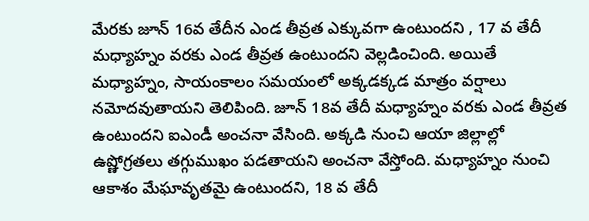మేరకు జూన్ 16వ తేదీన ఎండ తీవ్రత ఎక్కువగా ఉంటుందని , 17 వ తేదీ మధ్యాహ్నం వరకు ఎండ తీవ్రత ఉంటుందని వెల్లడించింది. అయితే మధ్యాహ్నం, సాయంకాలం సమయంలో అక్కడక్కడ మాత్రం వర్షాలు నమోదవుతాయని తెలిపింది. జూన్ 18వ తేదీ మధ్యాహ్నం వరకు ఎండ తీవ్రత ఉంటుందని ఐఎండీ అంచనా వేసింది. అక్కడి నుంచి ఆయా జిల్లాల్లో ఉష్ణోగ్రతలు తగ్గుముఖం పడతాయని అంచనా వేస్తోంది. మధ్యాహ్నం నుంచి ఆకాశం మేఘావృతమై ఉంటుందని, 18 వ తేదీ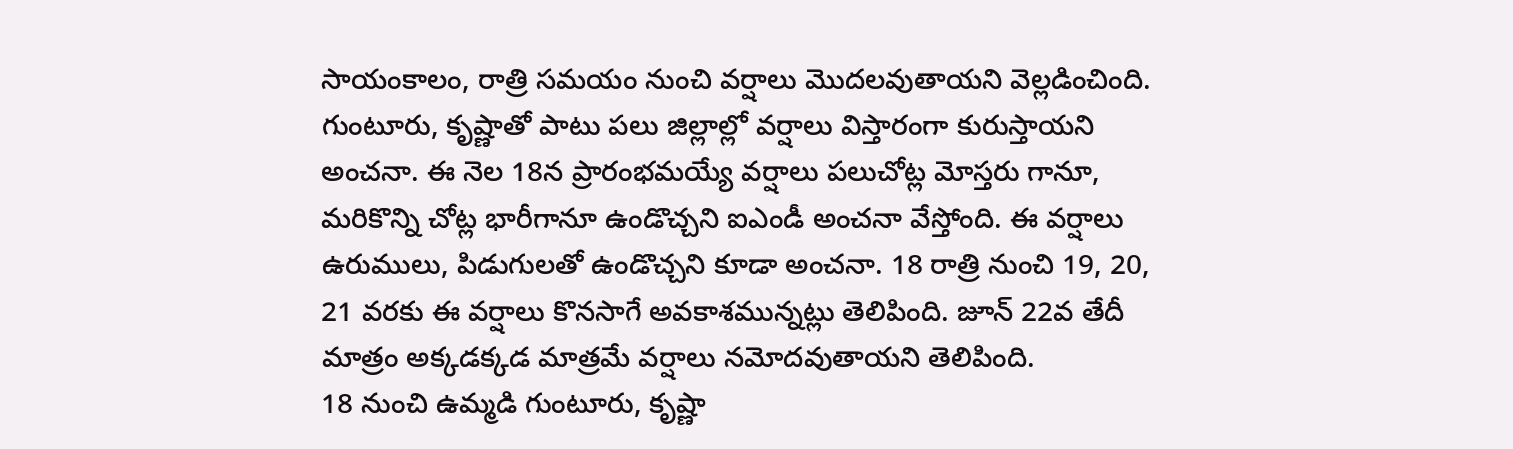సాయంకాలం, రాత్రి సమయం నుంచి వర్షాలు మొదలవుతాయని వెల్లడించింది. గుంటూరు, కృష్ణాతో పాటు పలు జిల్లాల్లో వర్షాలు విస్తారంగా కురుస్తాయని అంచనా. ఈ నెల 18న ప్రారంభమయ్యే వర్షాలు పలుచోట్ల మోస్తరు గానూ, మరికొన్ని చోట్ల భారీగానూ ఉండొచ్చని ఐఎండీ అంచనా వేస్తోంది. ఈ వర్షాలు ఉరుములు, పిడుగులతో ఉండొచ్చని కూడా అంచనా. 18 రాత్రి నుంచి 19, 20, 21 వరకు ఈ వర్షాలు కొనసాగే అవకాశమున్నట్లు తెలిపింది. జూన్ 22వ తేదీ మాత్రం అక్కడక్కడ మాత్రమే వర్షాలు నమోదవుతాయని తెలిపింది.
18 నుంచి ఉమ్మడి గుంటూరు, కృష్ణా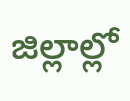జిల్లాల్లో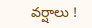వర్షాలు !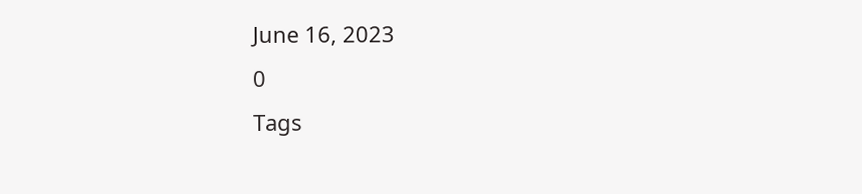June 16, 2023
0
Tags